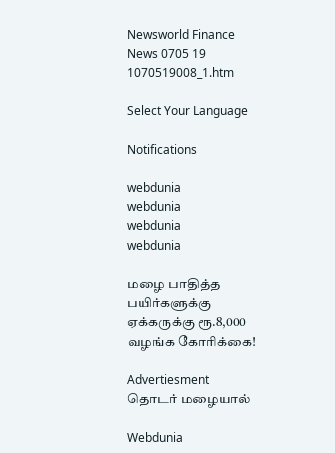Newsworld Finance News 0705 19 1070519008_1.htm

Select Your Language

Notifications

webdunia
webdunia
webdunia
webdunia

மழை பாதித்த பயிர்களுக்கு ஏக்கருக்கு ரூ.8,000 வழங்க கோரிக்கை!

Advertiesment
தொடர் மழையால்

Webdunia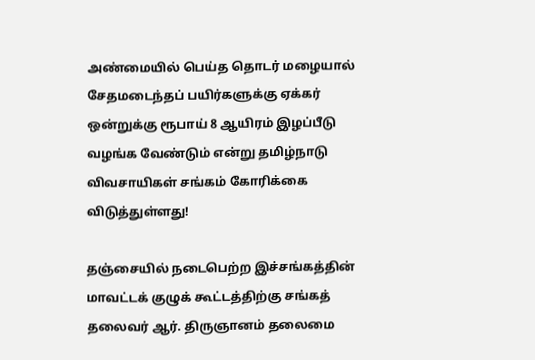அண்மையில் பெய்த தொடர் மழையால் சேதமடைந்தப் பயிர்களுக்கு ஏக்கர் ஒன்றுக்கு ரூபாய் 8 ஆயிரம் இழப்பீடு வழங்க வேண்டும் என்று தமிழ்நாடு விவசாயிகள் சங்கம் கோரிக்கை விடுத்துள்ளது!

தஞ்சையில் நடைபெற்ற இச்சங்கத்தின் மாவட்டக் குழுக் கூட்டத்திற்கு சங்கத் தலைவர் ஆர். திருஞானம் தலைமை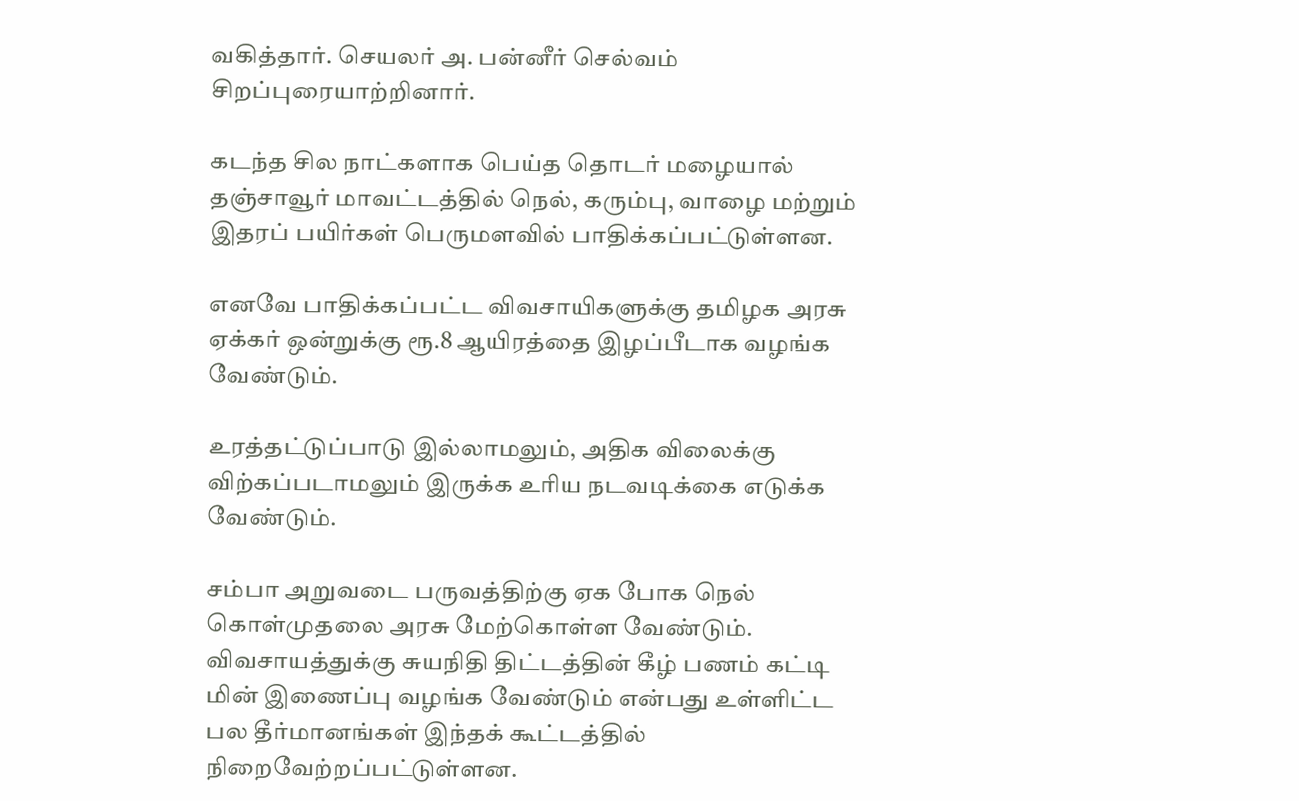வகித்தார். செயலர் அ. பன்னீர் செல்வம் சிறப்புரையாற்றினார்.

கடந்த சில நாட்களாக பெய்த தொடர் மழையால் தஞ்சாவூர் மாவட்டத்தில் நெல், கரும்பு, வாழை மற்றும் இதரப் பயிர்கள் பெருமளவில் பாதிக்கப்பட்டுள்ளன.

எனவே பாதிக்கப்பட்ட விவசாயிகளுக்கு தமிழக அரசு ஏக்கர் ஒன்றுக்கு ரூ.8 ஆயிரத்தை இழப்பீடாக வழங்க வேண்டும்.

உரத்தட்டுப்பாடு இல்லாமலும், அதிக விலைக்கு விற்கப்படாமலும் இருக்க உரிய நடவடிக்கை எடுக்க வேண்டும்.

சம்பா அறுவடை பருவத்திற்கு ஏக போக நெல் கொள்முதலை அரசு மேற்கொள்ள வேண்டும். விவசாயத்துக்கு சுயநிதி திட்டத்தின் கீழ் பணம் கட்டி மின் இணைப்பு வழங்க வேண்டும் என்பது உள்ளிட்ட பல தீர்மானங்கள் இந்தக் கூட்டத்தில் நிறைவேற்றப்பட்டுள்ளன.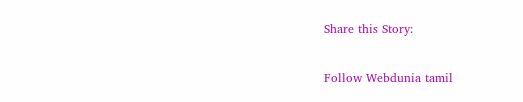Share this Story:

Follow Webdunia tamil